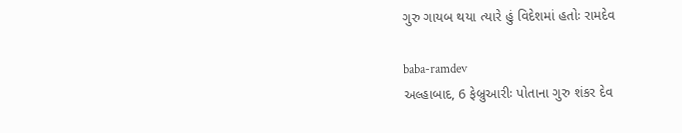ગુરુ ગાયબ થયા ત્યારે હું વિદેશમાં હતોઃ રામદેવ

baba-ramdev
અલ્હાબાદ, 6 ફેબ્રુઆરીઃ પોતાના ગુરુ શંકર દેવ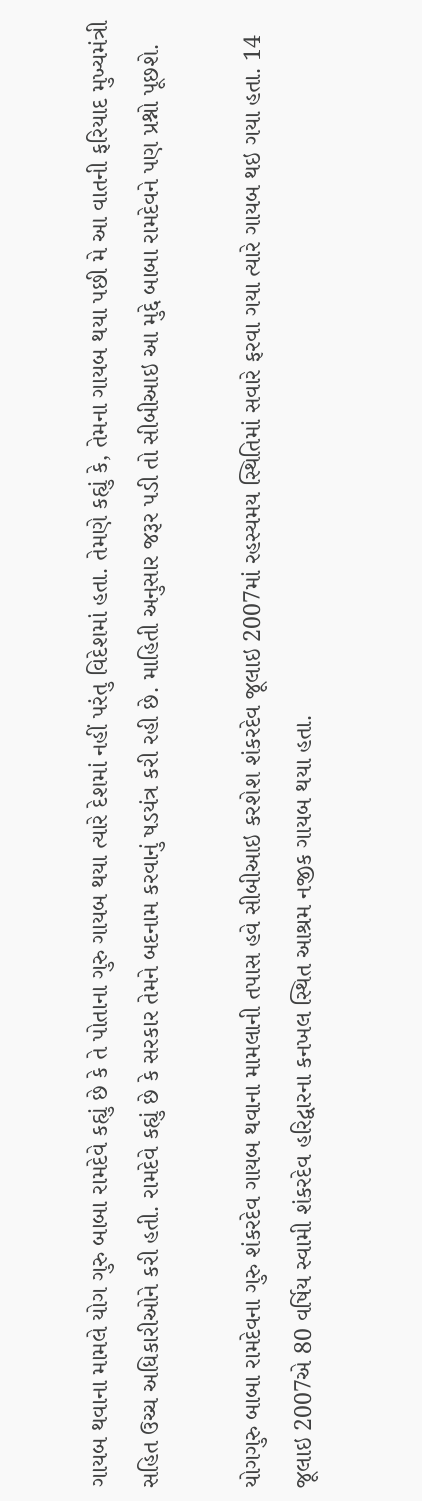ગાયબ થવાના મામલે યોગ ગુરુ બાબા રામદેવે કહ્યું છે કે તે પોતાના ગુરુ ગાયબ થયા ત્યારે દેશમાં નહીં પરંતુ વિદેશમાં હતા. તેમણે કહ્યું કે, તેમના ગાયબ થયા પછી મે આ વાતની ફરિયાદ મુખ્યમંત્રી સહિત ઉચ્ચ અધિકારીઓને કરી હતી. રામદેવે કહ્યું છે કે સરકાર તેમને બદનામ કરવાનું ષડયંત્ર કરી રહી છે. માહિતી અનુસાર જરૂર પડી તો સીબીઆઇ આ મુદ્દે બાબા રામદેવને પણ પ્રશ્નો પૂછશે.

યોગગુરુ બાબા રામદેવના ગુરુ શંકરદેવ ગાયબ થવાના મામલાની તપાસ હવે સીબીઆઇ કરશેશ શંકરદેવ જૂલાઇ 2007માં રહસ્યમય સ્થિતિમાં સવારે ફરવા ગયા ત્યારે ગાયબ થઇ ગયા હતા. 14 જૂલાઇ 2007એ 80 વર્ષિય સ્વામી શંકરદેવ હરિદ્વારના કનખલ સ્થિત આશ્રમ નજીક ગાયબ થયા હતા.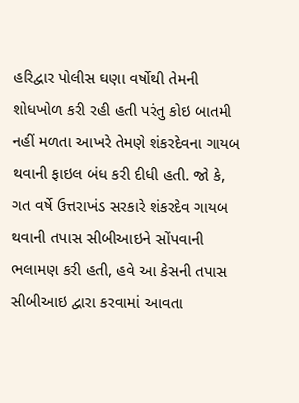હરિદ્વાર પોલીસ ઘણા વર્ષોથી તેમની શોધખોળ કરી રહી હતી પરંતુ કોઇ બાતમી નહીં મળતા આખરે તેમણે શંકરદેવના ગાયબ થવાની ફાઇલ બંધ કરી દીધી હતી. જો કે, ગત વર્ષે ઉત્તરાખંડ સરકારે શંકરદેવ ગાયબ થવાની તપાસ સીબીઆઇને સોંપવાની ભલામણ કરી હતી, હવે આ કેસની તપાસ સીબીઆઇ દ્વારા કરવામાં આવતા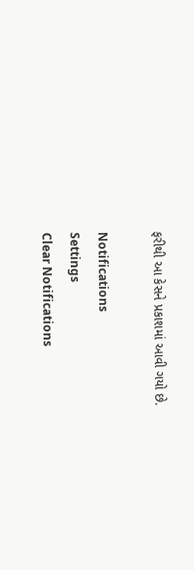ફરીથી આ કેસને પ્રકાશમાં આવી ગયો છે.

Notifications
Settings
Clear Notifications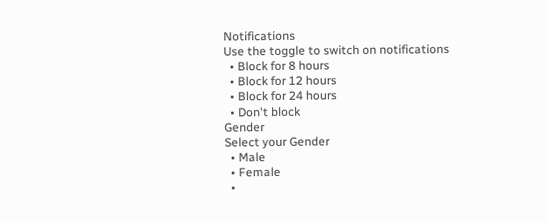Notifications
Use the toggle to switch on notifications
  • Block for 8 hours
  • Block for 12 hours
  • Block for 24 hours
  • Don't block
Gender
Select your Gender
  • Male
  • Female
  •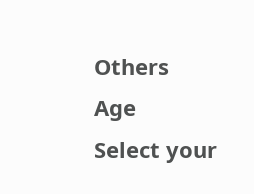Others
Age
Select your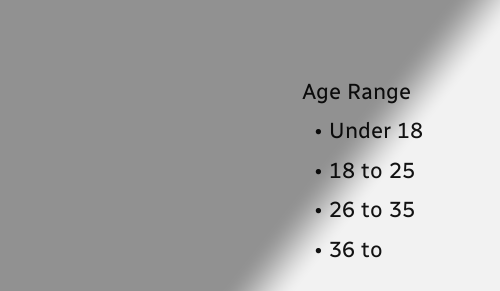Age Range
  • Under 18
  • 18 to 25
  • 26 to 35
  • 36 to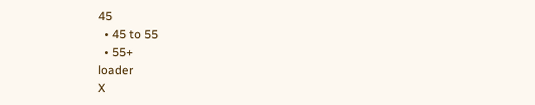45
  • 45 to 55
  • 55+
loader
X